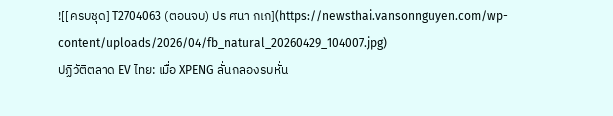![[ครบชุด] T2704063 (ตอนจบ) ปร ศนา กเก](https://newsthai.vansonnguyen.com/wp-content/uploads/2026/04/fb_natural_20260429_104007.jpg)
ปฏิวัติตลาด EV ไทย: เมื่อ XPENG ลั่นกลองรบหั่น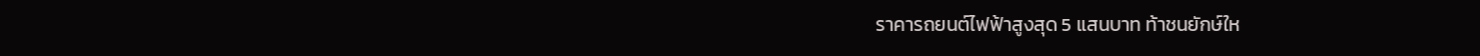ราคารถยนต์ไฟฟ้าสูงสุด 5 แสนบาท ท้าชนยักษ์ให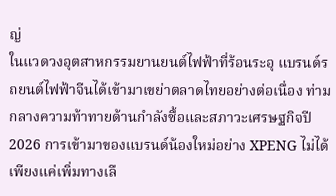ญ่
ในแวดวงอุตสาหกรรมยานยนต์ไฟฟ้าที่ร้อนระอุ แบรนด์รถยนต์ไฟฟ้าจีนได้เข้ามาเขย่าตลาดไทยอย่างต่อเนื่อง ท่ามกลางความท้าทายด้านกำลังซื้อและสภาวะเศรษฐกิจปี 2026 การเข้ามาของแบรนด์น้องใหม่อย่าง XPENG ไม่ได้เพียงแค่เพิ่มทางเลื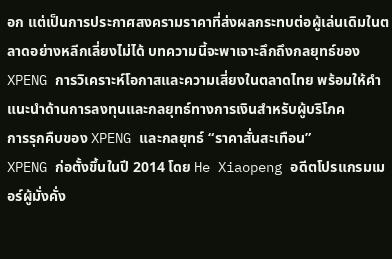อก แต่เป็นการประกาศสงครามราคาที่ส่งผลกระทบต่อผู้เล่นเดิมในตลาดอย่างหลีกเลี่ยงไม่ได้ บทความนี้จะพาเจาะลึกถึงกลยุทธ์ของ XPENG การวิเคราะห์โอกาสและความเสี่ยงในตลาดไทย พร้อมให้คำแนะนำด้านการลงทุนและกลยุทธ์ทางการเงินสำหรับผู้บริโภค
การรุกคืบของ XPENG และกลยุทธ์ “ราคาสั่นสะเทือน”
XPENG ก่อตั้งขึ้นในปี 2014 โดย He Xiaopeng อดีตโปรแกรมเมอร์ผู้มั่งคั่ง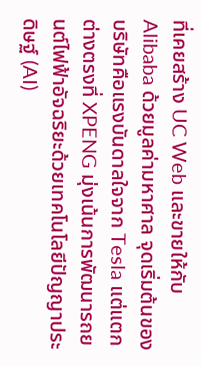ที่เคยสร้าง UC Web และขายให้กับ Alibaba ด้วยมูลค่ามหาศาล จุดเริ่มต้นของบริษัทคือแรงบันดาลใจจาก Tesla แต่แตกต่างตรงที่ XPENG มุ่งเน้นการพัฒนารถยนต์ไฟฟ้าอัจฉริยะด้วยเทคโนโลยีปัญญาประดิษฐ์ (AI)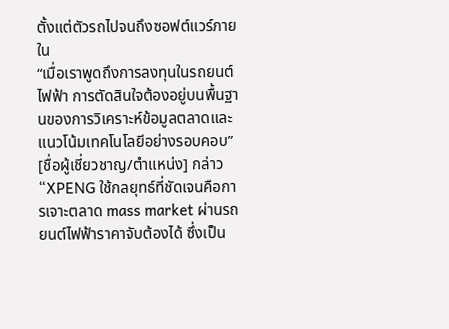ตั้งแต่ตัวรถไปจนถึงซอฟต์แวร์ภายใน
“เมื่อเราพูดถึงการลงทุนในรถยนต์ไฟฟ้า การตัดสินใจต้องอยู่บนพื้นฐานของการวิเคราะห์ข้อมูลตลาดและแนวโน้มเทคโนโลยีอย่างรอบคอบ” [ชื่อผู้เชี่ยวชาญ/ตำแหน่ง] กล่าว “XPENG ใช้กลยุทธ์ที่ชัดเจนคือการเจาะตลาด mass market ผ่านรถยนต์ไฟฟ้าราคาจับต้องได้ ซึ่งเป็น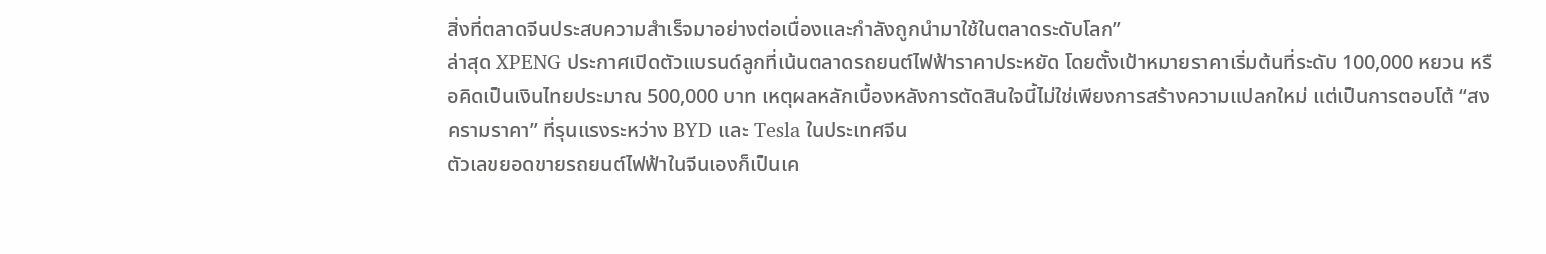สิ่งที่ตลาดจีนประสบความสำเร็จมาอย่างต่อเนื่องและกำลังถูกนำมาใช้ในตลาดระดับโลก”
ล่าสุด XPENG ประกาศเปิดตัวแบรนด์ลูกที่เน้นตลาดรถยนต์ไฟฟ้าราคาประหยัด โดยตั้งเป้าหมายราคาเริ่มต้นที่ระดับ 100,000 หยวน หรือคิดเป็นเงินไทยประมาณ 500,000 บาท เหตุผลหลักเบื้องหลังการตัดสินใจนี้ไม่ใช่เพียงการสร้างความแปลกใหม่ แต่เป็นการตอบโต้ “สงครามราคา” ที่รุนแรงระหว่าง BYD และ Tesla ในประเทศจีน
ตัวเลขยอดขายรถยนต์ไฟฟ้าในจีนเองก็เป็นเค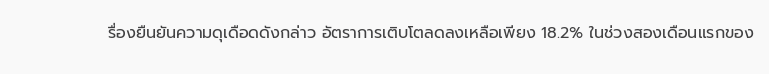รื่องยืนยันความดุเดือดดังกล่าว อัตราการเติบโตลดลงเหลือเพียง 18.2% ในช่วงสองเดือนแรกของ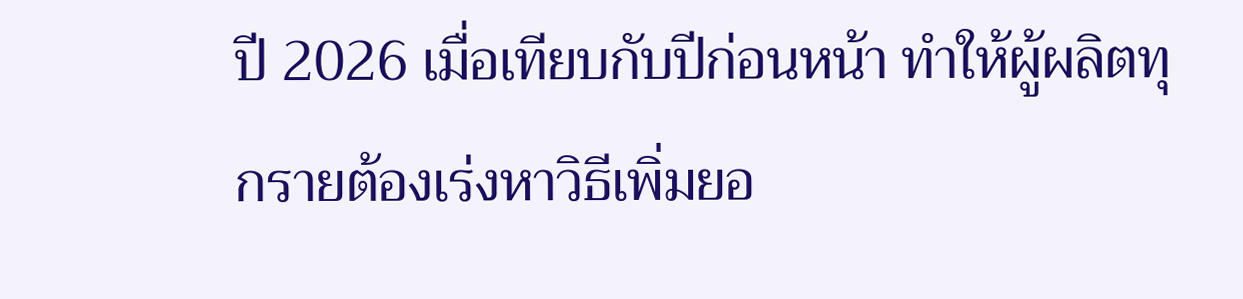ปี 2026 เมื่อเทียบกับปีก่อนหน้า ทำให้ผู้ผลิตทุกรายต้องเร่งหาวิธีเพิ่มยอ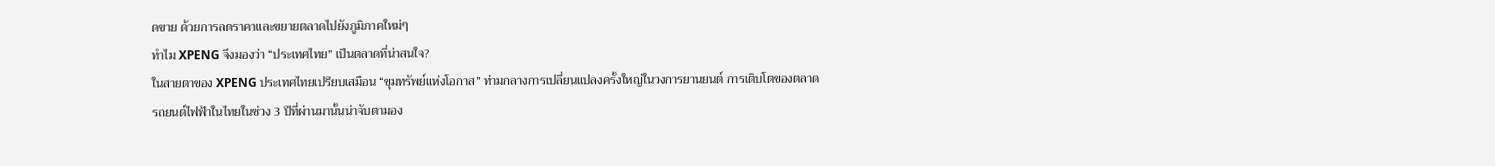ดขาย ด้วยการลดราคาและขยายตลาดไปยังภูมิภาคใหม่ๆ
ทำไม XPENG จึงมองว่า “ประเทศไทย” เป็นตลาดที่น่าสนใจ?
ในสายตาของ XPENG ประเทศไทยเปรียบเสมือน “ขุมทรัพย์แห่งโอกาส” ท่ามกลางการเปลี่ยนแปลงครั้งใหญ่ในวงการยานยนต์ การเติบโตของตลาดรถยนต์ไฟฟ้าในไทยในช่วง 3 ปีที่ผ่านมานั้นน่าจับตามอง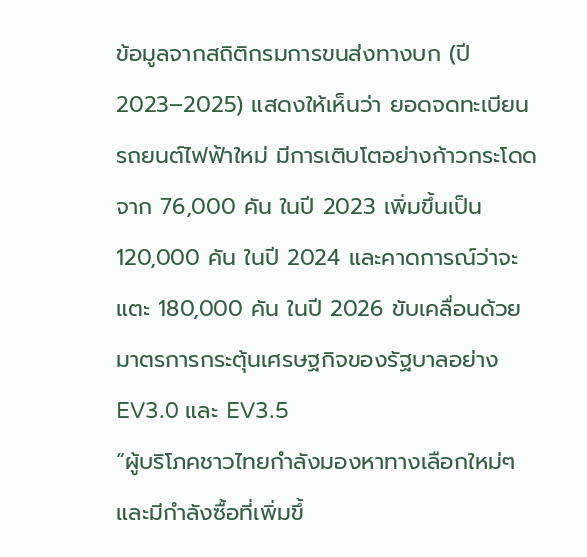ข้อมูลจากสถิติกรมการขนส่งทางบก (ปี 2023–2025) แสดงให้เห็นว่า ยอดจดทะเบียนรถยนต์ไฟฟ้าใหม่ มีการเติบโตอย่างก้าวกระโดด จาก 76,000 คัน ในปี 2023 เพิ่มขึ้นเป็น 120,000 คัน ในปี 2024 และคาดการณ์ว่าจะแตะ 180,000 คัน ในปี 2026 ขับเคลื่อนด้วยมาตรการกระตุ้นเศรษฐกิจของรัฐบาลอย่าง EV3.0 และ EV3.5
“ผู้บริโภคชาวไทยกำลังมองหาทางเลือกใหม่ๆ และมีกำลังซื้อที่เพิ่มขึ้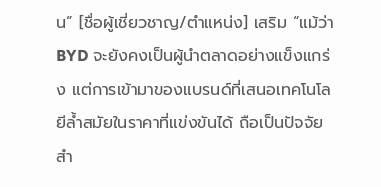น” [ชื่อผู้เชี่ยวชาญ/ตำแหน่ง] เสริม “แม้ว่า BYD จะยังคงเป็นผู้นำตลาดอย่างแข็งแกร่ง แต่การเข้ามาของแบรนด์ที่เสนอเทคโนโลยีล้ำสมัยในราคาที่แข่งขันได้ ถือเป็นปัจจัยสำ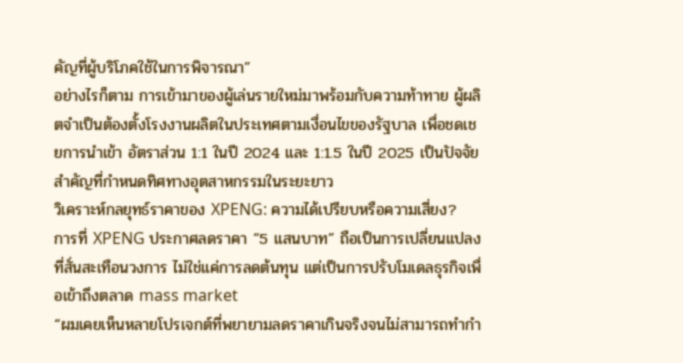คัญที่ผู้บริโภคใช้ในการพิจารณา”
อย่างไรก็ตาม การเข้ามาของผู้เล่นรายใหม่มาพร้อมกับความท้าทาย ผู้ผลิตจำเป็นต้องตั้งโรงงานผลิตในประเทศตามเงื่อนไขของรัฐบาล เพื่อชดเชยการนำเข้า อัตราส่วน 1:1 ในปี 2024 และ 1:1.5 ในปี 2025 เป็นปัจจัยสำคัญที่กำหนดทิศทางอุตสาหกรรมในระยะยาว
วิเคราะห์กลยุทธ์ราคาของ XPENG: ความได้เปรียบหรือความเสี่ยง?
การที่ XPENG ประกาศลดราคา “5 แสนบาท” ถือเป็นการเปลี่ยนแปลงที่สั่นสะเทือนวงการ ไม่ใช่แค่การลดต้นทุน แต่เป็นการปรับโมเดลธุรกิจเพื่อเข้าถึงตลาด mass market
“ผมเคยเห็นหลายโปรเจกต์ที่พยายามลดราคาเกินจริงจนไม่สามารถทำกำ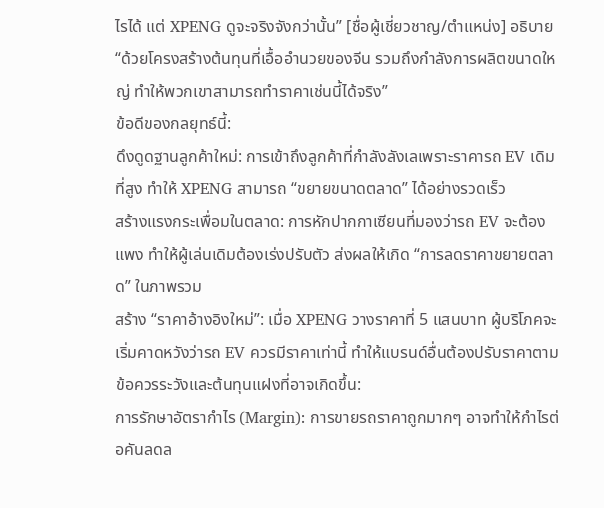ไรได้ แต่ XPENG ดูจะจริงจังกว่านั้น” [ชื่อผู้เชี่ยวชาญ/ตำแหน่ง] อธิบาย “ด้วยโครงสร้างต้นทุนที่เอื้ออำนวยของจีน รวมถึงกำลังการผลิตขนาดใหญ่ ทำให้พวกเขาสามารถทำราคาเช่นนี้ได้จริง”
ข้อดีของกลยุทธ์นี้:
ดึงดูดฐานลูกค้าใหม่: การเข้าถึงลูกค้าที่กำลังลังเลเพราะราคารถ EV เดิมที่สูง ทำให้ XPENG สามารถ “ขยายขนาดตลาด” ได้อย่างรวดเร็ว
สร้างแรงกระเพื่อมในตลาด: การหักปากกาเซียนที่มองว่ารถ EV จะต้องแพง ทำให้ผู้เล่นเดิมต้องเร่งปรับตัว ส่งผลให้เกิด “การลดราคาขยายตลาด” ในภาพรวม
สร้าง “ราคาอ้างอิงใหม่”: เมื่อ XPENG วางราคาที่ 5 แสนบาท ผู้บริโภคจะเริ่มคาดหวังว่ารถ EV ควรมีราคาเท่านี้ ทำให้แบรนด์อื่นต้องปรับราคาตาม
ข้อควรระวังและต้นทุนแฝงที่อาจเกิดขึ้น:
การรักษาอัตรากำไร (Margin): การขายรถราคาถูกมากๆ อาจทำให้กำไรต่อคันลดล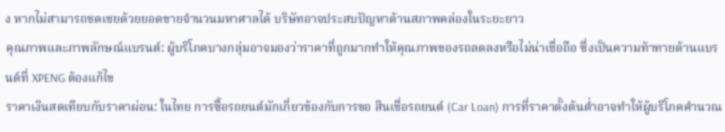ง หากไม่สามารถชดเชยด้วยยอดขายจำนวนมหาศาลได้ บริษัทอาจประสบปัญหาด้านสภาพคล่องในระยะยาว
คุณภาพและภาพลักษณ์แบรนด์: ผู้บริโภคบางกลุ่มอาจมองว่าราคาที่ถูกมากทำให้คุณภาพของรถลดลงหรือไม่น่าเชื่อถือ ซึ่งเป็นความท้าทายด้านแบรนด์ที่ XPENG ต้องแก้ไข
ราคาเงินสดเทียบกับราคาผ่อน: ในไทย การซื้อรถยนต์มักเกี่ยวข้องกับการขอ สินเชื่อรถยนต์ (Car Loan) การที่ราคาตั้งต้นต่ำอาจทำให้ผู้บริโภคคำนวณ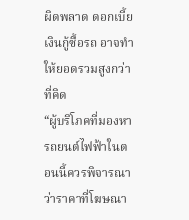ผิดพลาด ดอกเบี้ยเงินกู้ซื้อรถ อาจทำให้ยอดรวมสูงกว่าที่คิด
“ผู้บริโภคที่มองหารถยนต์ไฟฟ้าในตอนนี้ควรพิจารณาว่าราคาที่โฆษณา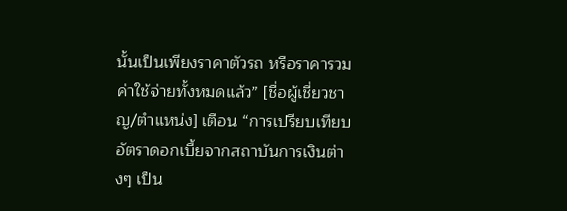นั้นเป็นเพียงราคาตัวรถ หรือราคารวมค่าใช้จ่ายทั้งหมดแล้ว” [ชื่อผู้เชี่ยวชาญ/ตำแหน่ง] เตือน “การเปรียบเทียบอัตราดอกเบี้ยจากสถาบันการเงินต่างๆ เป็น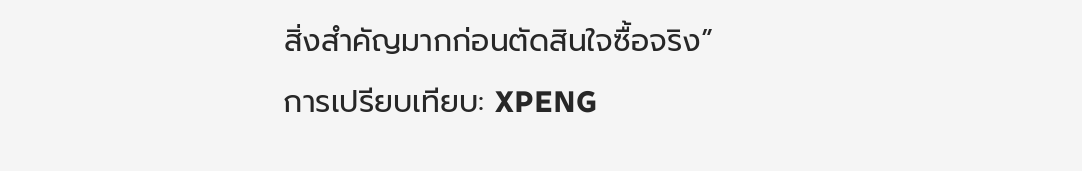สิ่งสำคัญมากก่อนตัดสินใจซื้อจริง”
การเปรียบเทียบ: XPENG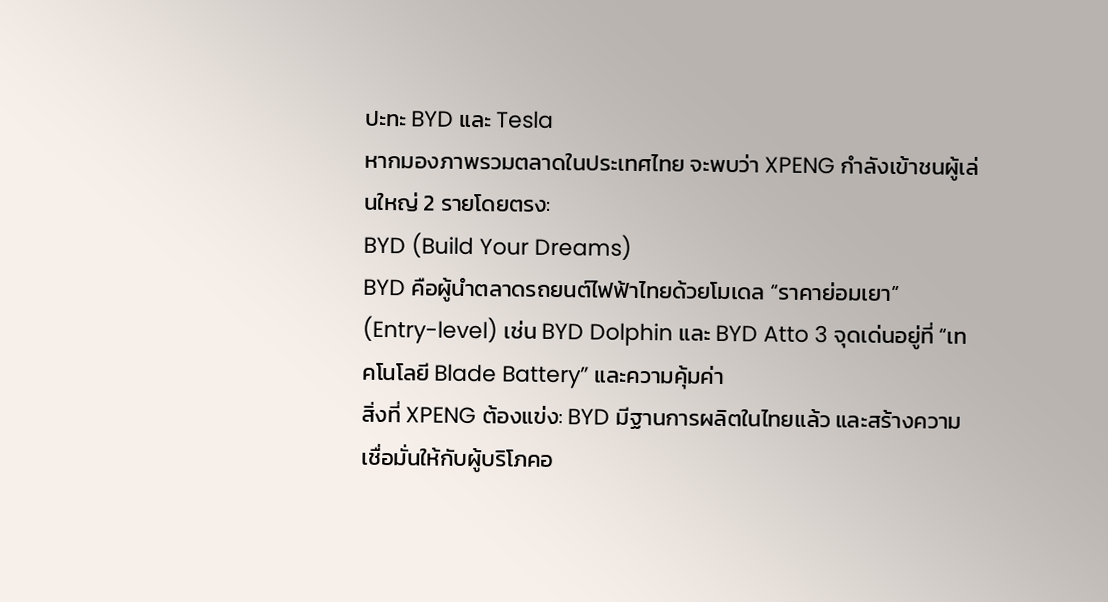ปะทะ BYD และ Tesla
หากมองภาพรวมตลาดในประเทศไทย จะพบว่า XPENG กำลังเข้าชนผู้เล่นใหญ่ 2 รายโดยตรง:
BYD (Build Your Dreams)
BYD คือผู้นำตลาดรถยนต์ไฟฟ้าไทยด้วยโมเดล “ราคาย่อมเยา” (Entry-level) เช่น BYD Dolphin และ BYD Atto 3 จุดเด่นอยู่ที่ “เทคโนโลยี Blade Battery” และความคุ้มค่า
สิ่งที่ XPENG ต้องแข่ง: BYD มีฐานการผลิตในไทยแล้ว และสร้างความเชื่อมั่นให้กับผู้บริโภคอ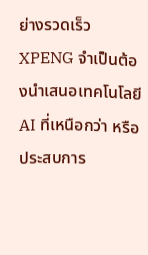ย่างรวดเร็ว XPENG จำเป็นต้องนำเสนอเทคโนโลยี AI ที่เหนือกว่า หรือประสบการ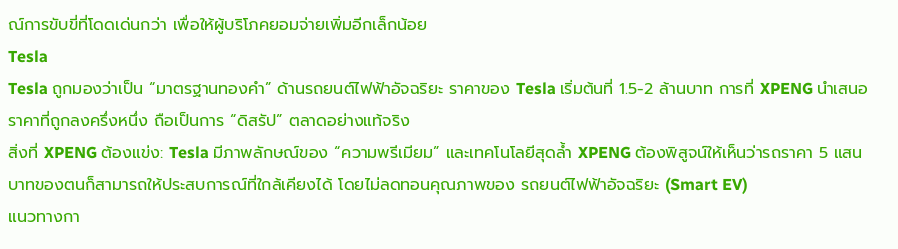ณ์การขับขี่ที่โดดเด่นกว่า เพื่อให้ผู้บริโภคยอมจ่ายเพิ่มอีกเล็กน้อย
Tesla
Tesla ถูกมองว่าเป็น “มาตรฐานทองคำ” ด้านรถยนต์ไฟฟ้าอัจฉริยะ ราคาของ Tesla เริ่มต้นที่ 1.5-2 ล้านบาท การที่ XPENG นำเสนอราคาที่ถูกลงครึ่งหนึ่ง ถือเป็นการ “ดิสรัป” ตลาดอย่างแท้จริง
สิ่งที่ XPENG ต้องแข่ง: Tesla มีภาพลักษณ์ของ “ความพรีเมียม” และเทคโนโลยีสุดล้ำ XPENG ต้องพิสูจน์ให้เห็นว่ารถราคา 5 แสนบาทของตนก็สามารถให้ประสบการณ์ที่ใกล้เคียงได้ โดยไม่ลดทอนคุณภาพของ รถยนต์ไฟฟ้าอัจฉริยะ (Smart EV)
แนวทางกา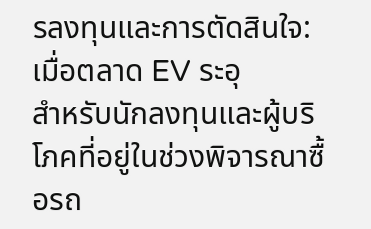รลงทุนและการตัดสินใจ: เมื่อตลาด EV ระอุ
สำหรับนักลงทุนและผู้บริโภคที่อยู่ในช่วงพิจารณาซื้อรถ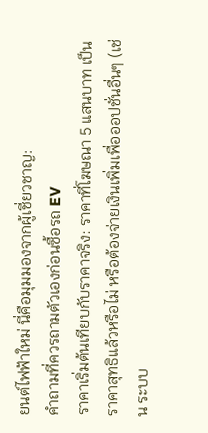ยนต์ไฟฟ้าใหม่ นี่คือมุมมองจากผู้เชี่ยวชาญ:
คำถามที่ควรถามตัวเองก่อนซื้อรถ EV
ราคาเริ่มต้นเทียบกับราคาจริง: ราคาที่โฆษณา 5 แสนบาท เป็นราคาสุทธิแล้วหรือไม่ หรือต้องจ่ายเงินเพิ่มเพื่อออปชั่นอื่นๆ (เช่น ระบบ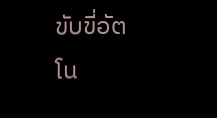ขับขี่อัตโน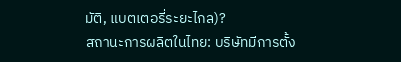มัติ, แบตเตอรี่ระยะไกล)?
สถานะการผลิตในไทย: บริษัทมีการตั้ง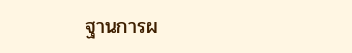ฐานการผ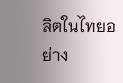ลิตในไทยอย่าง